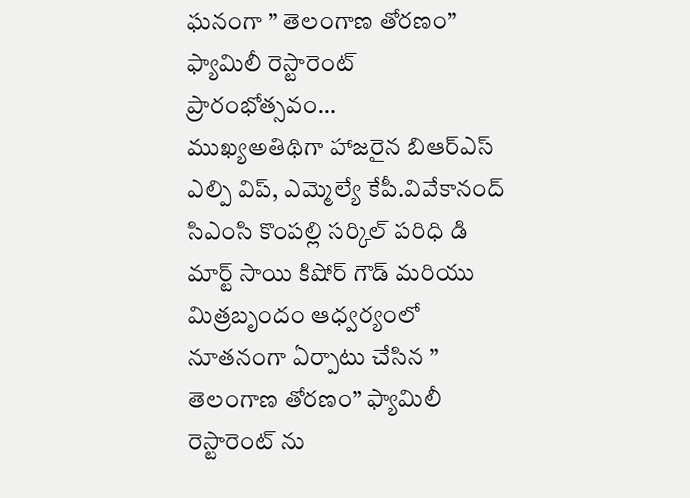ఘనంగా ” తెలంగాణ తోరణం” ఫ్యామిలీ రెస్టారెంట్ ప్రారంభోత్సవం…
ముఖ్యఅతిథిగా హాజరైన బిఆర్ఎస్ ఎల్పి విప్, ఎమ్మెల్యే కేపీ.వివేకానంద్
సిఎంసి కొంపల్లి సర్కిల్ పరిధి డి మార్ట్ సాయి కిషోర్ గౌడ్ మరియు మిత్రబృందం ఆధ్వర్యంలో నూతనంగా ఏర్పాటు చేసిన ” తెలంగాణ తోరణం” ఫ్యామిలీ రెస్టారెంట్ ను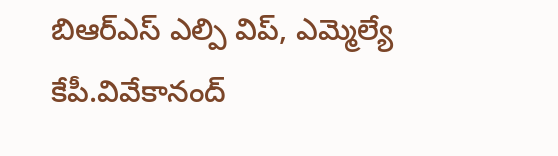బిఆర్ఎస్ ఎల్పి విప్, ఎమ్మెల్యే కేపీ.వివేకానంద్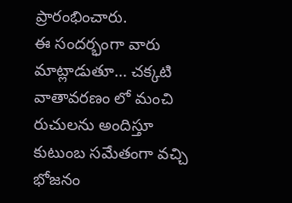ప్రారంభించారు.
ఈ సందర్భంగా వారు మాట్లాడుతూ… చక్కటి వాతావరణం లో మంచి రుచులను అందిస్తూ కుటుంబ సమేతంగా వచ్చి భోజనం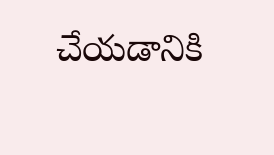చేయడానికి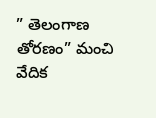” తెలంగాణ తోరణం” మంచి వేదిక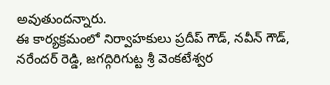అవుతుందన్నారు.
ఈ కార్యక్రమంలో నిర్వాహకులు ప్రదీప్ గౌడ్, నవీన్ గౌడ్, నరేందర్ రెడ్డి, జగద్గిరిగుట్ట శ్రీ వెంకటేశ్వర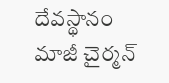దేవస్థానం మాజీ చైర్మన్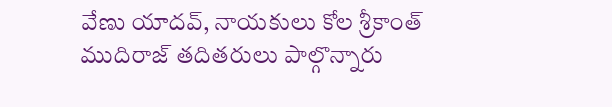వేణు యాదవ్, నాయకులు కోల శ్రీకాంత్ ముదిరాజ్ తదితరులు పాల్గొన్నారు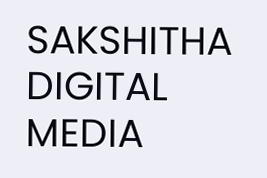SAKSHITHA DIGITAL MEDIA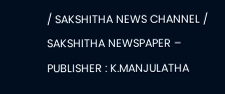/ SAKSHITHA NEWS CHANNEL / SAKSHITHA NEWSPAPER – PUBLISHER : K.MANJULATHA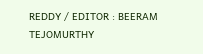REDDY / EDITOR : BEERAM TEJOMURTHY